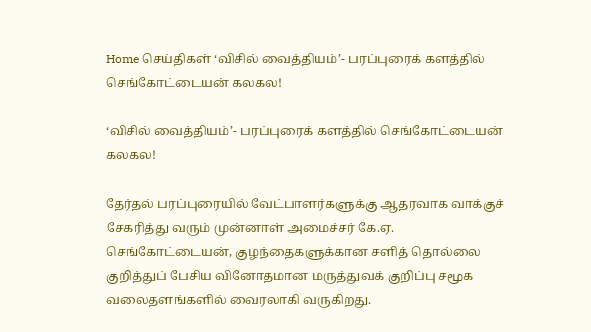Home செய்திகள் ‘விசில் வைத்தியம்’- பரப்புரைக் களத்தில் செங்கோட்டையன் கலகல!

‘விசில் வைத்தியம்’- பரப்புரைக் களத்தில் செங்கோட்டையன் கலகல!

தேர்தல் பரப்புரையில் வேட்பாளர்களுக்கு ஆதரவாக வாக்குச் சேகரித்து வரும் முன்னாள் அமைச்சர் கே.ஏ. செங்கோட்டையன், குழந்தைகளுக்கான சளித் தொல்லை குறித்துப் பேசிய வினோதமான மருத்துவக் குறிப்பு சமூக வலைதளங்களில் வைரலாகி வருகிறது.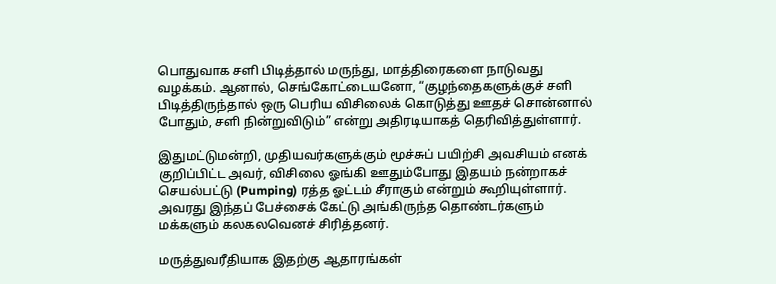பொதுவாக சளி பிடித்தால் மருந்து, மாத்திரைகளை நாடுவது வழக்கம். ஆனால், செங்கோட்டையனோ, “குழந்தைகளுக்குச் சளி பிடித்திருந்தால் ஒரு பெரிய விசிலைக் கொடுத்து ஊதச் சொன்னால் போதும், சளி நின்றுவிடும்” என்று அதிரடியாகத் தெரிவித்துள்ளார்.

இதுமட்டுமன்றி, முதியவர்களுக்கும் மூச்சுப் பயிற்சி அவசியம் எனக் குறிப்பிட்ட அவர், விசிலை ஓங்கி ஊதும்போது இதயம் நன்றாகச் செயல்பட்டு (Pumping) ரத்த ஓட்டம் சீராகும் என்றும் கூறியுள்ளார். அவரது இந்தப் பேச்சைக் கேட்டு அங்கிருந்த தொண்டர்களும் மக்களும் கலகலவெனச் சிரித்தனர்.

மருத்துவரீதியாக இதற்கு ஆதாரங்கள்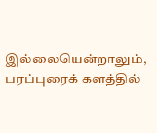இல்லையென்றாலும், பரப்புரைக் களத்தில்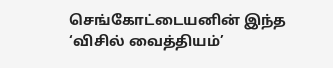செங்கோட்டையனின் இந்த ‘விசில் வைத்தியம்’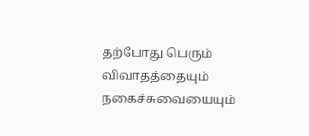தற்போது பெரும் விவாதத்தையும் நகைச்சுவையையும்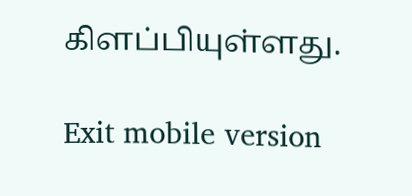கிளப்பியுள்ளது.

Exit mobile version